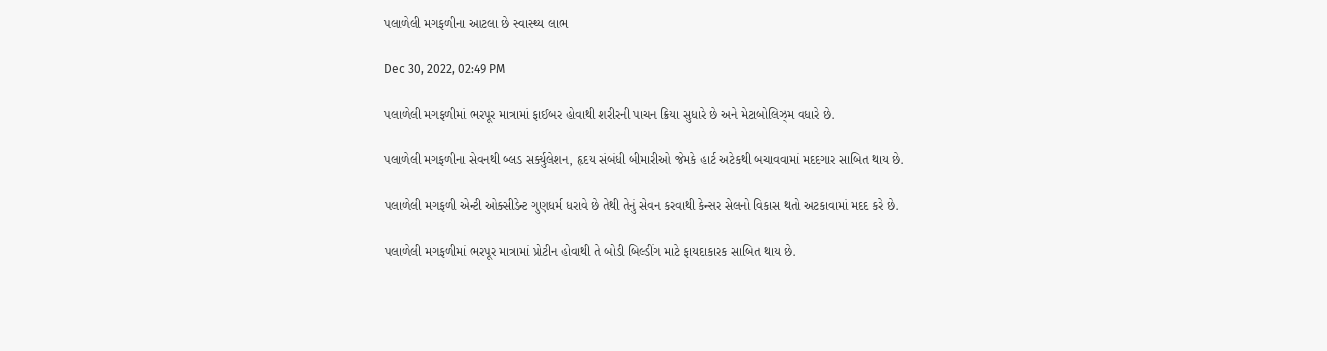પલાળેલી મગફળીના આટલા છે સ્વાસ્થ્ય લાભ

Dec 30, 2022, 02:49 PM

પલાળેલી મગફળીમાં ભરપૂર માત્રામાં ફાઈબર હોવાથી શરીરની પાચન ક્રિયા સુધારે છે અને મેટાબોલિઝ્મ વધારે છે.

પલાળેલી મગફળીના સેવનથી બ્લડ સર્ક્યુલેશન, હૃદય સંબંધી બીમારીઓ જેમકે હાર્ટ અટેકથી બચાવવામાં મદદગાર સાબિત થાય છે.

પલાળેલી મગફળી એન્ટી ઓક્સીડેન્ટ ગુણધર્મ ધરાવે છે તેથી તેનું સેવન કરવાથી કેન્સર સેલનો વિકાસ થતો અટકાવામાં મદદ કરે છે.

પલાળેલી મગફળીમાં ભરપૂર માત્રામાં પ્રોટીન હોવાથી તે બોડી બિલ્ડીંગ માટે ફાયદાકારક સાબિત થાય છે.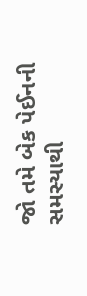જો તમે બેક પેઈનની સમસ્યાથી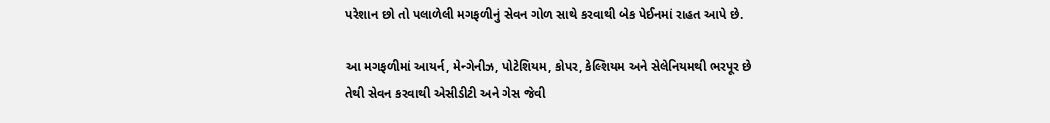પરેશાન છો તો પલાળેલી મગફળીનું સેવન ગોળ સાથે કરવાથી બેક પેઈનમાં રાહત આપે છે.

આ મગફળીમાં આયર્ન, મેન્ગેનીઝ, પોટેશિયમ, કોપર, કેલ્શિયમ અને સેલેનિયમથી ભરપૂર છે તેથી સેવન કરવાથી એસીડીટી અને ગેસ જેવી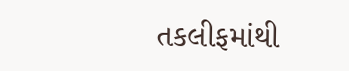તકલીફમાંથી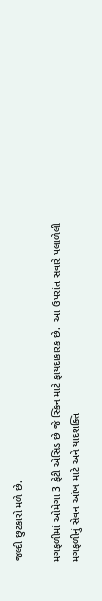જલ્દી છુટકારો મળે છે.

મગફળીમાં ઓમેગા 3 ફેટી એસિડ છે જે સ્કિન માટે ફાયદાકારક છે.  આ ઉપરાંત સવારે પલાળેલી મગફળીનું સેવન આંખ માટે અને યાદશક્તિ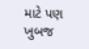માટે પણ ખુબજ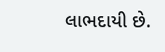લાભદાયી છે.